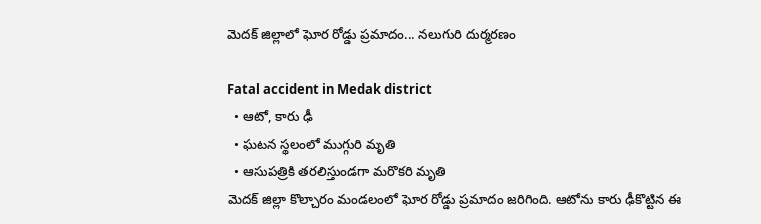మెదక్ జిల్లాలో ఘోర రోడ్డు ప్రమాదం... నలుగురి దుర్మరణం

Fatal accident in Medak district
  • ఆటో, కారు ఢీ
  • ఘటన స్థలంలో ముగ్గురి మృతి
  • ఆసుపత్రికి తరలిస్తుండగా మరొకరి మృతి
మెదక్ జిల్లా కొల్చారం మండలంలో ఘోర రోడ్డు ప్రమాదం జరిగింది. ఆటోను కారు ఢీకొట్టిన ఈ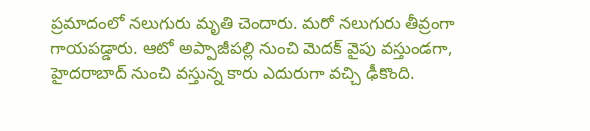ప్రమాదంలో నలుగురు మృతి చెందారు. మరో నలుగురు తీవ్రంగా గాయపడ్డారు. ఆటో అప్పాజీపల్లి నుంచి మెదక్ వైపు వస్తుండగా, హైదరాబాద్ నుంచి వస్తున్న కారు ఎదురుగా వచ్చి ఢీకొంది.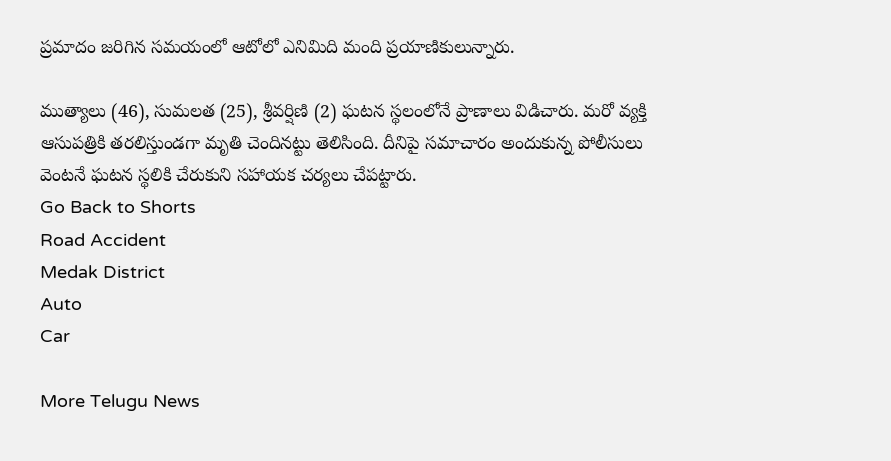ప్రమాదం జరిగిన సమయంలో ఆటోలో ఎనిమిది మంది ప్రయాణికులున్నారు.

ముత్యాలు (46), సుమలత (25), శ్రీవర్షిణి (2) ఘటన స్థలంలోనే ప్రాణాలు విడిచారు. మరో వ్యక్తి ఆసుపత్రికి తరలిస్తుండగా మృతి చెందినట్టు తెలిసింది. దీనిపై సమాచారం అందుకున్న పోలీసులు వెంటనే ఘటన స్థలికి చేరుకుని సహాయక చర్యలు చేపట్టారు.
Go Back to Shorts
Road Accident
Medak District
Auto
Car

More Telugu News